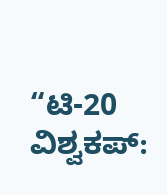“ಟಿ-20 ವಿಶ್ವಕಪ್: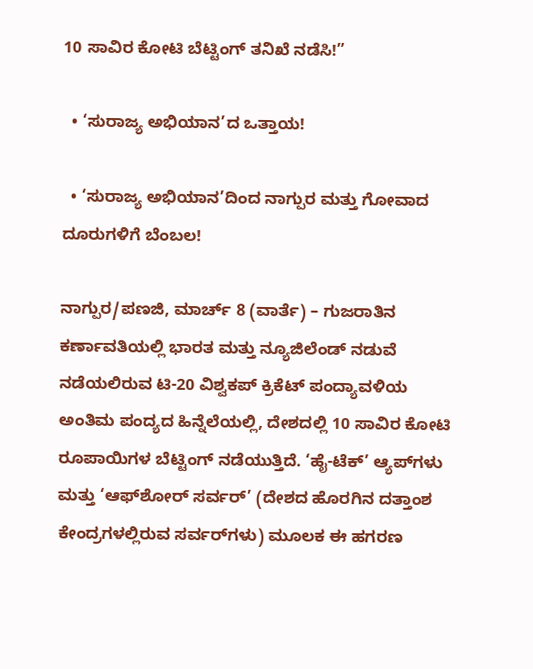10 ಸಾವಿರ ಕೋಟಿ ಬೆಟ್ಟಿಂಗ್ ತನಿಖೆ ನಡೆಸಿ!”

  • ‘ಸುರಾಜ್ಯ ಅಭಿಯಾನ’ದ ಒತ್ತಾಯ!

  • ‘ಸುರಾಜ್ಯ ಅಭಿಯಾನ’ದಿಂದ ನಾಗ್ಪುರ ಮತ್ತು ಗೋವಾದ ದೂರುಗಳಿಗೆ ಬೆಂಬಲ!

ನಾಗ್ಪುರ/ಪಣಜಿ, ಮಾರ್ಚ್ 8 (ವಾರ್ತೆ) – ಗುಜರಾತಿನ ಕರ್ಣಾವತಿಯಲ್ಲಿ ಭಾರತ ಮತ್ತು ನ್ಯೂಜಿಲೆಂಡ್ ನಡುವೆ ನಡೆಯಲಿರುವ ಟಿ-20 ವಿಶ್ವಕಪ್ ಕ್ರಿಕೆಟ್ ಪಂದ್ಯಾವಳಿಯ ಅಂತಿಮ ಪಂದ್ಯದ ಹಿನ್ನೆಲೆಯಲ್ಲಿ, ದೇಶದಲ್ಲಿ 10 ಸಾವಿರ ಕೋಟಿ ರೂಪಾಯಿಗಳ ಬೆಟ್ಟಿಂಗ್ ನಡೆಯುತ್ತಿದೆ. ‘ಹೈ-ಟೆಕ್’ ಆ್ಯಪ್‌ಗಳು ಮತ್ತು ‘ಆಫ್‌ಶೋರ್ ಸರ್ವರ್’ (ದೇಶದ ಹೊರಗಿನ ದತ್ತಾಂಶ ಕೇಂದ್ರಗಳಲ್ಲಿರುವ ಸರ್ವರ್‌ಗಳು) ಮೂಲಕ ಈ ಹಗರಣ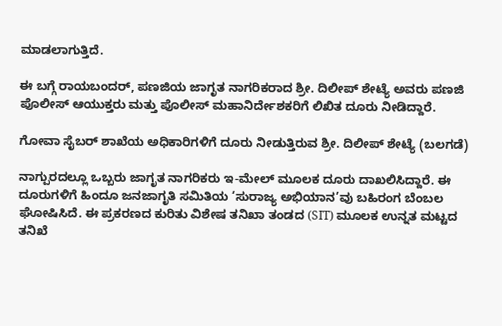ಮಾಡಲಾಗುತ್ತಿದೆ.

ಈ ಬಗ್ಗೆ ರಾಯಬಂದರ್, ಪಣಜಿಯ ಜಾಗೃತ ನಾಗರಿಕರಾದ ಶ್ರೀ. ದಿಲೀಪ್ ಶೇಟ್ಯೆ ಅವರು ಪಣಜಿ ಪೊಲೀಸ್ ಆಯುಕ್ತರು ಮತ್ತು ಪೊಲೀಸ್ ಮಹಾನಿರ್ದೇಶಕರಿಗೆ ಲಿಖಿತ ದೂರು ನೀಡಿದ್ದಾರೆ.

ಗೋವಾ ಸೈಬರ್ ಶಾಖೆಯ ಅಧಿಕಾರಿಗಳಿಗೆ ದೂರು ನೀಡುತ್ತಿರುವ ಶ್ರೀ. ದಿಲೀಪ್ ಶೇಟ್ಯೆ (ಬಲಗಡೆ)

ನಾಗ್ಪುರದಲ್ಲೂ ಒಬ್ಬರು ಜಾಗೃತ ನಾಗರಿಕರು ಇ-ಮೇಲ್ ಮೂಲಕ ದೂರು ದಾಖಲಿಸಿದ್ದಾರೆ. ಈ ದೂರುಗಳಿಗೆ ಹಿಂದೂ ಜನಜಾಗೃತಿ ಸಮಿತಿಯ ‘ಸುರಾಜ್ಯ ಅಭಿಯಾನ’ವು ಬಹಿರಂಗ ಬೆಂಬಲ ಘೋಷಿಸಿದೆ. ಈ ಪ್ರಕರಣದ ಕುರಿತು ವಿಶೇಷ ತನಿಖಾ ತಂಡದ (SIT) ಮೂಲಕ ಉನ್ನತ ಮಟ್ಟದ ತನಿಖೆ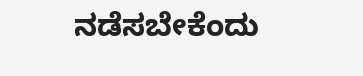ನಡೆಸಬೇಕೆಂದು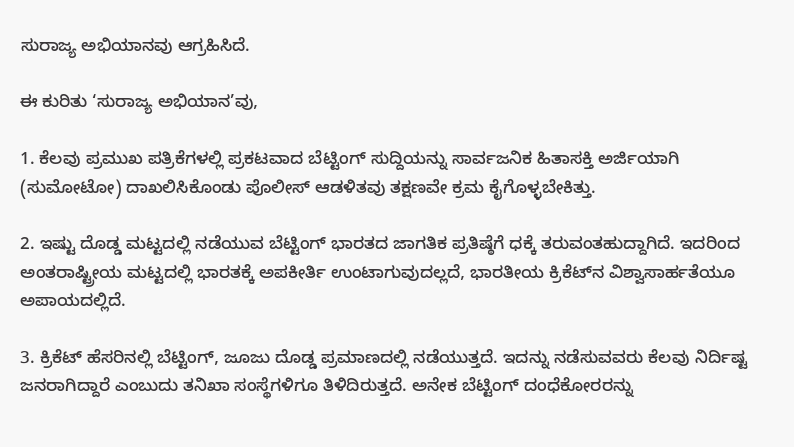ಸುರಾಜ್ಯ ಅಭಿಯಾನವು ಆಗ್ರಹಿಸಿದೆ.

ಈ ಕುರಿತು ‘ಸುರಾಜ್ಯ ಅಭಿಯಾನ’ವು,

1. ಕೆಲವು ಪ್ರಮುಖ ಪತ್ರಿಕೆಗಳಲ್ಲಿ ಪ್ರಕಟವಾದ ಬೆಟ್ಟಿಂಗ್ ಸುದ್ದಿಯನ್ನು ಸಾರ್ವಜನಿಕ ಹಿತಾಸಕ್ತಿ ಅರ್ಜಿಯಾಗಿ (ಸುಮೋಟೋ) ದಾಖಲಿಸಿಕೊಂಡು ಪೊಲೀಸ್ ಆಡಳಿತವು ತಕ್ಷಣವೇ ಕ್ರಮ ಕೈಗೊಳ್ಳಬೇಕಿತ್ತು.

2. ಇಷ್ಟು ದೊಡ್ಡ ಮಟ್ಟದಲ್ಲಿ ನಡೆಯುವ ಬೆಟ್ಟಿಂಗ್ ಭಾರತದ ಜಾಗತಿಕ ಪ್ರತಿಷ್ಠೆಗೆ ಧಕ್ಕೆ ತರುವಂತಹುದ್ದಾಗಿದೆ. ಇದರಿಂದ ಅಂತರಾಷ್ಟ್ರೀಯ ಮಟ್ಟದಲ್ಲಿ ಭಾರತಕ್ಕೆ ಅಪಕೀರ್ತಿ ಉಂಟಾಗುವುದಲ್ಲದೆ, ಭಾರತೀಯ ಕ್ರಿಕೆಟ್‌ನ ವಿಶ್ವಾಸಾರ್ಹತೆಯೂ ಅಪಾಯದಲ್ಲಿದೆ.

3. ಕ್ರಿಕೆಟ್ ಹೆಸರಿನಲ್ಲಿ ಬೆಟ್ಟಿಂಗ್, ಜೂಜು ದೊಡ್ಡ ಪ್ರಮಾಣದಲ್ಲಿ ನಡೆಯುತ್ತದೆ. ಇದನ್ನು ನಡೆಸುವವರು ಕೆಲವು ನಿರ್ದಿಷ್ಟ ಜನರಾಗಿದ್ದಾರೆ ಎಂಬುದು ತನಿಖಾ ಸಂಸ್ಥೆಗಳಿಗೂ ತಿಳಿದಿರುತ್ತದೆ. ಅನೇಕ ಬೆಟ್ಟಿಂಗ್ ದಂಧೆಕೋರರನ್ನು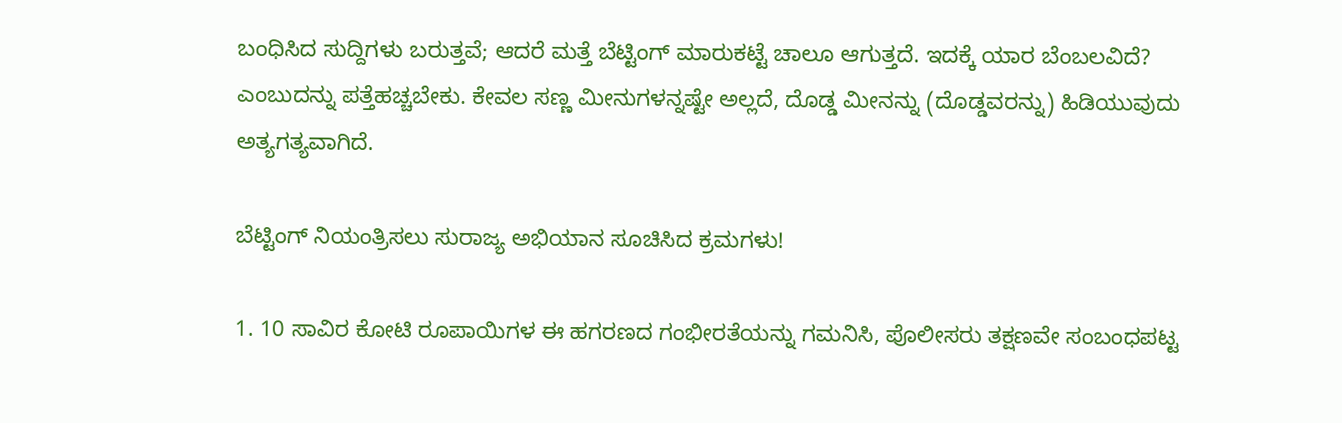ಬಂಧಿಸಿದ ಸುದ್ದಿಗಳು ಬರುತ್ತವೆ; ಆದರೆ ಮತ್ತೆ ಬೆಟ್ಟಿಂಗ್ ಮಾರುಕಟ್ಟೆ ಚಾಲೂ ಆಗುತ್ತದೆ. ಇದಕ್ಕೆ ಯಾರ ಬೆಂಬಲವಿದೆ? ಎಂಬುದನ್ನು ಪತ್ತೆಹಚ್ಚಬೇಕು. ಕೇವಲ ಸಣ್ಣ ಮೀನುಗಳನ್ನಷ್ಟೇ ಅಲ್ಲದೆ, ದೊಡ್ಡ ಮೀನನ್ನು (ದೊಡ್ಡವರನ್ನು) ಹಿಡಿಯುವುದು ಅತ್ಯಗತ್ಯವಾಗಿದೆ.

ಬೆಟ್ಟಿಂಗ್ ನಿಯಂತ್ರಿಸಲು ಸುರಾಜ್ಯ ಅಭಿಯಾನ ಸೂಚಿಸಿದ ಕ್ರಮಗಳು!

1. 10 ಸಾವಿರ ಕೋಟಿ ರೂಪಾಯಿಗಳ ಈ ಹಗರಣದ ಗಂಭೀರತೆಯನ್ನು ಗಮನಿಸಿ, ಪೊಲೀಸರು ತಕ್ಷಣವೇ ಸಂಬಂಧಪಟ್ಟ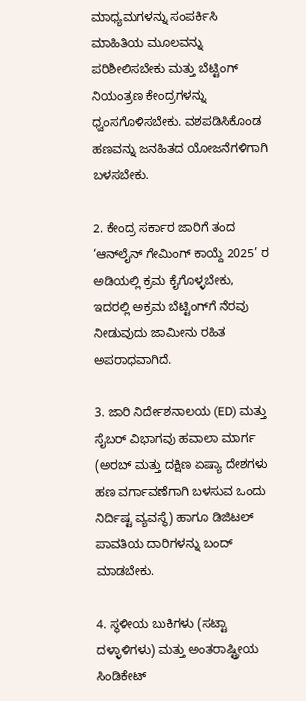ಮಾಧ್ಯಮಗಳನ್ನು ಸಂಪರ್ಕಿಸಿ ಮಾಹಿತಿಯ ಮೂಲವನ್ನು ಪರಿಶೀಲಿಸಬೇಕು ಮತ್ತು ಬೆಟ್ಟಿಂಗ್ ನಿಯಂತ್ರಣ ಕೇಂದ್ರಗಳನ್ನು ಧ್ವಂಸಗೊಳಿಸಬೇಕು. ವಶಪಡಿಸಿಕೊಂಡ ಹಣವನ್ನು ಜನಹಿತದ ಯೋಜನೆಗಳಿಗಾಗಿ ಬಳಸಬೇಕು.

2. ಕೇಂದ್ರ ಸರ್ಕಾರ ಜಾರಿಗೆ ತಂದ ‘ಆನ್‌ಲೈನ್ ಗೇಮಿಂಗ್ ಕಾಯ್ದೆ 2025’ ರ ಅಡಿಯಲ್ಲಿ ಕ್ರಮ ಕೈಗೊಳ್ಳಬೇಕು, ಇದರಲ್ಲಿ ಅಕ್ರಮ ಬೆಟ್ಟಿಂಗ್‌ಗೆ ನೆರವು ನೀಡುವುದು ಜಾಮೀನು ರಹಿತ ಅಪರಾಧವಾಗಿದೆ.

3. ಜಾರಿ ನಿರ್ದೇಶನಾಲಯ (ED) ಮತ್ತು ಸೈಬರ್ ವಿಭಾಗವು ಹವಾಲಾ ಮಾರ್ಗ (ಅರಬ್ ಮತ್ತು ದಕ್ಷಿಣ ಏಷ್ಯಾ ದೇಶಗಳು ಹಣ ವರ್ಗಾವಣೆಗಾಗಿ ಬಳಸುವ ಒಂದು ನಿರ್ದಿಷ್ಟ ವ್ಯವಸ್ಥೆ) ಹಾಗೂ ಡಿಜಿಟಲ್ ಪಾವತಿಯ ದಾರಿಗಳನ್ನು ಬಂದ್ ಮಾಡಬೇಕು.

4. ಸ್ಥಳೀಯ ಬುಕಿಗಳು (ಸಟ್ಟಾ ದಳ್ಳಾಳಿಗಳು) ಮತ್ತು ಅಂತರಾಷ್ಟ್ರೀಯ ಸಿಂಡಿಕೇಟ್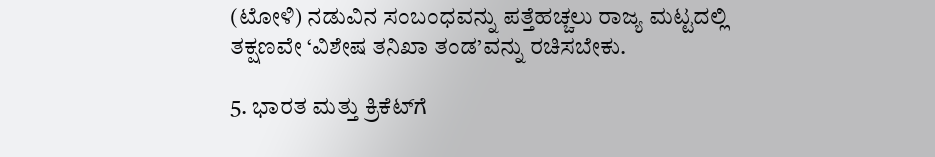(ಟೋಳಿ) ನಡುವಿನ ಸಂಬಂಧವನ್ನು ಪತ್ತೆಹಚ್ಚಲು ರಾಜ್ಯ ಮಟ್ಟದಲ್ಲಿ ತಕ್ಷಣವೇ ‘ವಿಶೇಷ ತನಿಖಾ ತಂಡ’ವನ್ನು ರಚಿಸಬೇಕು.

5. ಭಾರತ ಮತ್ತು ಕ್ರಿಕೆಟ್‌ಗೆ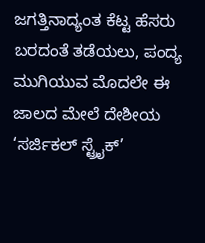ಜಗತ್ತಿನಾದ್ಯಂತ ಕೆಟ್ಟ ಹೆಸರು ಬರದಂತೆ ತಡೆಯಲು, ಪಂದ್ಯ ಮುಗಿಯುವ ಮೊದಲೇ ಈ ಜಾಲದ ಮೇಲೆ ದೇಶೀಯ ‘ಸರ್ಜಿಕಲ್ ಸ್ಟ್ರೈಕ್’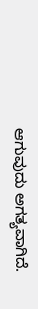ಆಗುವುದು ಅಗತ್ಯವಾಗಿದೆ.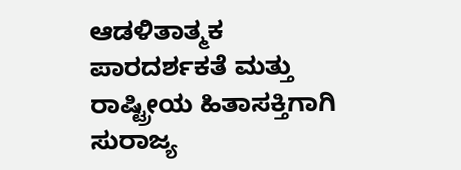ಆಡಳಿತಾತ್ಮಕ ಪಾರದರ್ಶಕತೆ ಮತ್ತು ರಾಷ್ಟ್ರೀಯ ಹಿತಾಸಕ್ತಿಗಾಗಿ ಸುರಾಜ್ಯ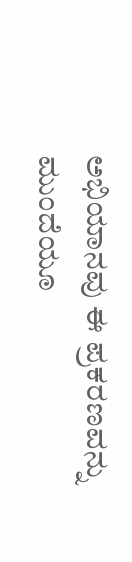ಅಭಿಯಾನವು ಈ ಪ್ರಕರಣವನ್ನು ಮುಂದೆಯೂ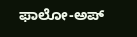ಫಾಲೋ-ಅಪ್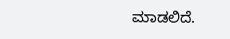ಮಾಡಲಿದೆ.